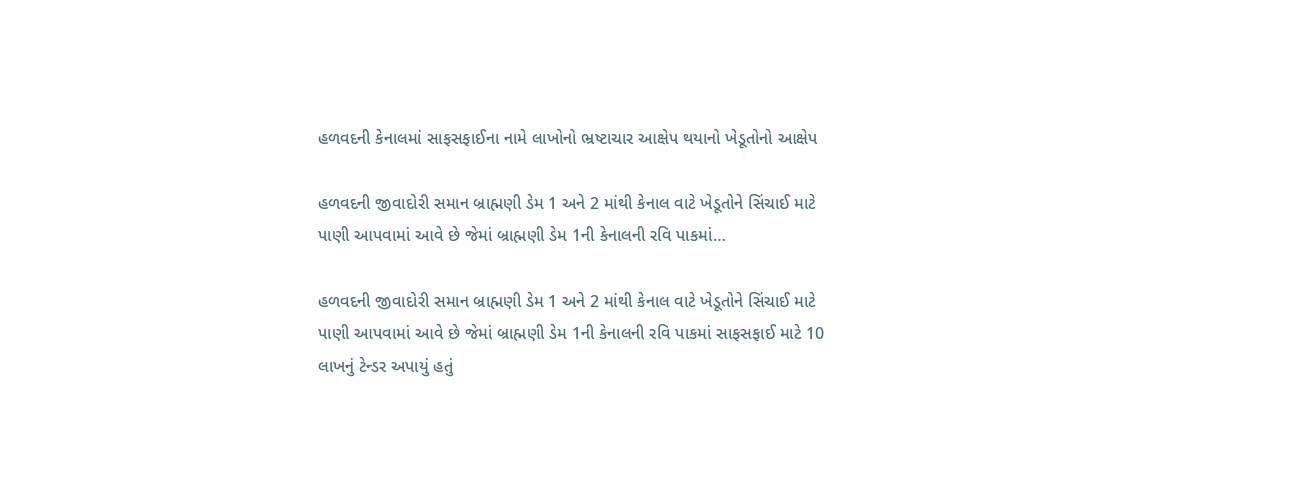હળવદની કેનાલમાં સાફસફાઈના નામે લાખોનો ભ્રષ્ટાચાર આક્ષેપ થયાનો ખેડૂતોનો આક્ષેપ

હળવદની જીવાદોરી સમાન બ્રાહ્મણી ડેમ 1 અને 2 માંથી કેનાલ વાટે ખેડૂતોને સિંચાઈ માટે પાણી આપવામાં આવે છે જેમાં બ્રાહ્મણી ડેમ 1ની કેનાલની રવિ પાકમાં…

હળવદની જીવાદોરી સમાન બ્રાહ્મણી ડેમ 1 અને 2 માંથી કેનાલ વાટે ખેડૂતોને સિંચાઈ માટે પાણી આપવામાં આવે છે જેમાં બ્રાહ્મણી ડેમ 1ની કેનાલની રવિ પાકમાં સાફસફાઈ માટે 10 લાખનું ટેન્ડર અપાયું હતું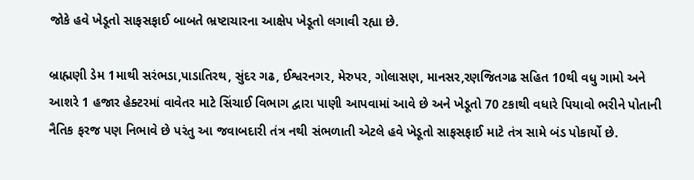જોકે હવે ખેડૂતો સાફસફાઈ બાબતે ભ્રષ્ટાચારના આક્ષેપ ખેડૂતો લગાવી રહ્યા છે.

બ્રાહ્મણી ડેમ 1માથી સરંભડા,પાડાતિરથ, સુંદર ગઢ, ઈશ્વરનગર, મેરુપર, ગોલાસણ, માનસર,રણજિતગઢ સહિત 10થી વધુ ગામો અને આશરે 1 હજાર હેક્ટરમાં વાવેતર માટે સિંચાઈ વિભાગ દ્વારા પાણી આપવામાં આવે છે અને ખેડૂતો 70 ટકાથી વધારે પિયાવો ભરીને પોતાની નૈતિક ફરજ પણ નિભાવે છે પરંતુ આ જવાબદારી તંત્ર નથી સંભળાતી એટલે હવે ખેડૂતો સાફસફાઈ માટે તંત્ર સામે બંડ પોકાર્યો છે.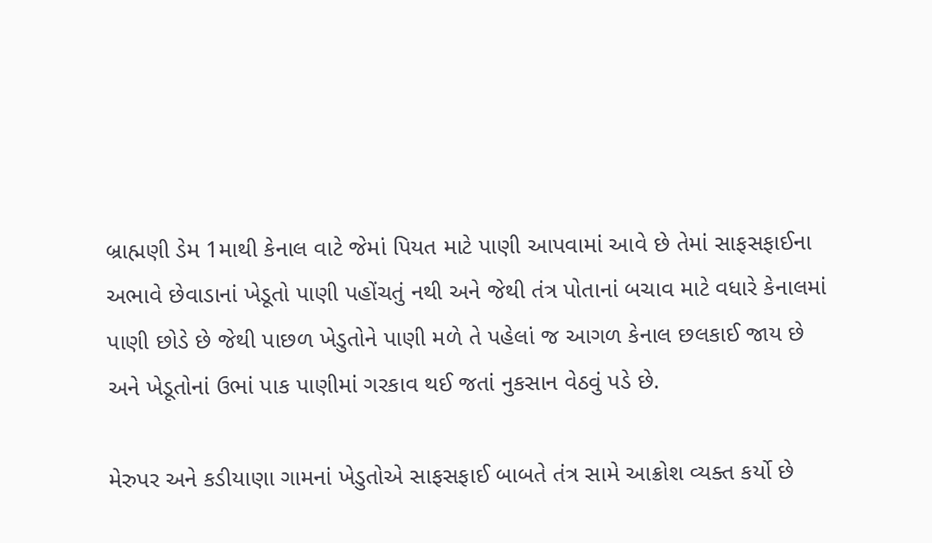બ્રાહ્મણી ડેમ 1માથી કેનાલ વાટે જેમાં પિયત માટે પાણી આપવામાં આવે છે તેમાં સાફસફાઈના અભાવે છેવાડાનાં ખેડૂતો પાણી પહોંચતું નથી અને જેથી તંત્ર પોતાનાં બચાવ માટે વધારે કેનાલમાં પાણી છોડે છે જેથી પાછળ ખેડુતોને પાણી મળે તે પહેલાં જ આગળ કેનાલ છલકાઈ જાય છે અને ખેડૂતોનાં ઉભાં પાક પાણીમાં ગરકાવ થઈ જતાં નુકસાન વેઠવું પડે છે.

મેરુપર અને કડીયાણા ગામનાં ખેડુતોએ સાફસફાઈ બાબતે તંત્ર સામે આક્રોશ વ્યક્ત કર્યો છે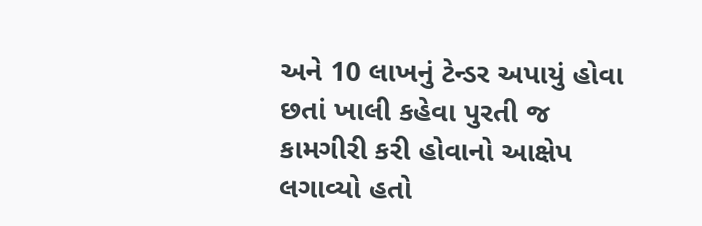અને 10 લાખનું ટેન્ડર અપાયું હોવા છતાં ખાલી કહેવા પુરતી જ કામગીરી કરી હોવાનો આક્ષેપ લગાવ્યો હતો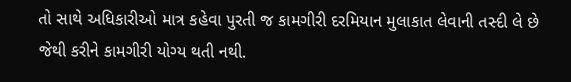તો સાથે અધિકારીઓ માત્ર કહેવા પુરતી જ કામગીરી દરમિયાન મુલાકાત લેવાની તસ્દી લે છે જેથી કરીને કામગીરી યોગ્ય થતી નથી.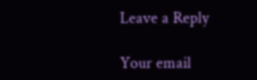Leave a Reply

Your email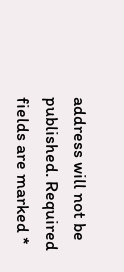address will not be published. Required fields are marked *